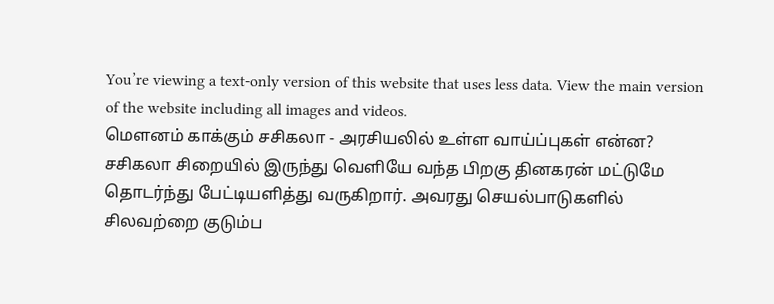You’re viewing a text-only version of this website that uses less data. View the main version of the website including all images and videos.
மெளனம் காக்கும் சசிகலா - அரசியலில் உள்ள வாய்ப்புகள் என்ன?
சசிகலா சிறையில் இருந்து வெளியே வந்த பிறகு தினகரன் மட்டுமே தொடர்ந்து பேட்டியளித்து வருகிறார். அவரது செயல்பாடுகளில் சிலவற்றை குடும்ப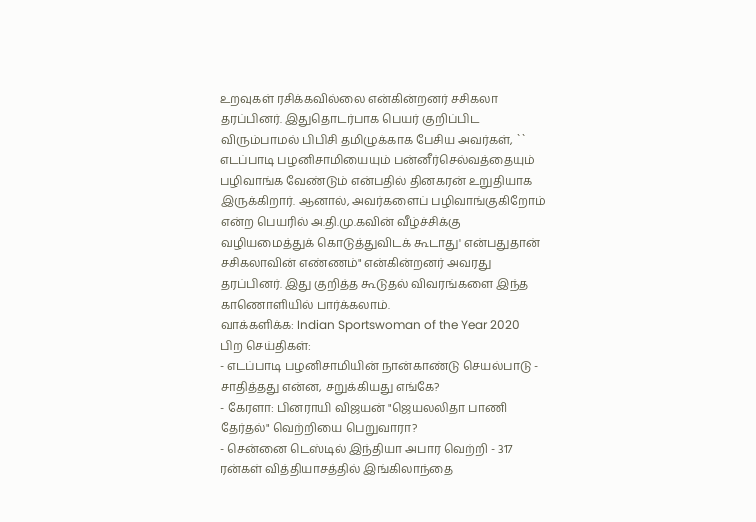உறவுகள் ரசிக்கவில்லை என்கின்றனர் சசிகலா தரப்பினர். இதுதொடர்பாக பெயர் குறிப்பிட விரும்பாமல் பிபிசி தமிழுக்காக பேசிய அவர்கள், `` எடப்பாடி பழனிசாமியையும் பன்னீர்செல்வத்தையும் பழிவாங்க வேண்டும் என்பதில் தினகரன் உறுதியாக இருக்கிறார். ஆனால், அவர்களைப் பழிவாங்குகிறோம் என்ற பெயரில் அ.தி.மு.கவின் வீழ்ச்சிக்கு வழியமைத்துக் கொடுத்துவிடக் கூடாது' என்பதுதான் சசிகலாவின் எண்ணம்" என்கின்றனர் அவரது தரப்பினர். இது குறித்த கூடுதல் விவரங்களை இந்த காணொளியில் பார்க்கலாம்.
வாக்களிக்க: Indian Sportswoman of the Year 2020
பிற செய்திகள்:
- எடப்பாடி பழனிசாமியின் நான்காண்டு செயல்பாடு - சாதித்தது என்ன, சறுக்கியது எங்கே?
- கேரளா: பினராயி விஜயன் "ஜெயலலிதா பாணி தேர்தல்" வெற்றியை பெறுவாரா?
- சென்னை டெஸ்டில் இந்தியா அபார வெற்றி - 317 ரன்கள் வித்தியாசத்தில் இங்கிலாந்தை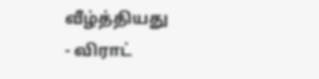வீழ்த்தியது
- விராட்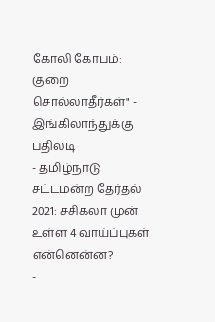கோலி கோபம்: குறை சொல்லாதீர்கள்" - இங்கிலாந்துக்கு பதிலடி
- தமிழ்நாடு சட்டமன்ற தேர்தல் 2021: சசிகலா முன் உள்ள 4 வாய்ப்புகள் என்னென்ன?
-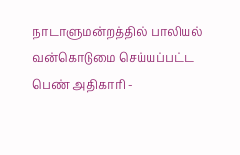நாடாளுமன்றத்தில் பாலியல் வன்கொடுமை செய்யப்பட்ட பெண் அதிகாரி -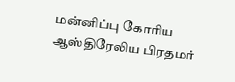மன்னிப்பு கோரிய ஆஸ்திரேலிய பிரதமர்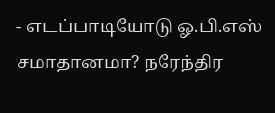- எடப்பாடியோடு ஓ.பி.எஸ் சமாதானமா? நரேந்திர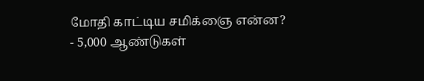மோதி காட்டிய சமிக்ஞை என்ன?
- 5,000 ஆண்டுகள்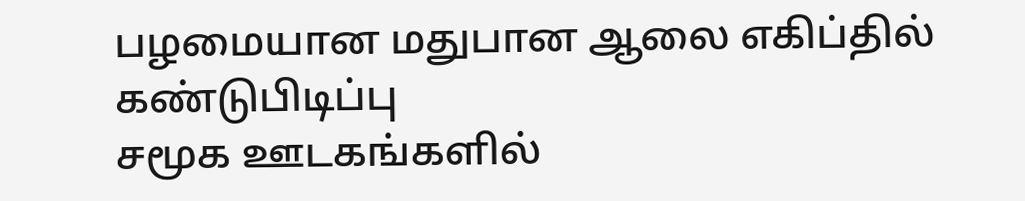பழமையான மதுபான ஆலை எகிப்தில் கண்டுபிடிப்பு
சமூக ஊடகங்களில்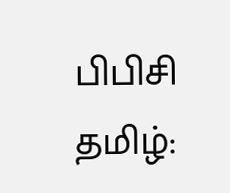பிபிசி தமிழ்: